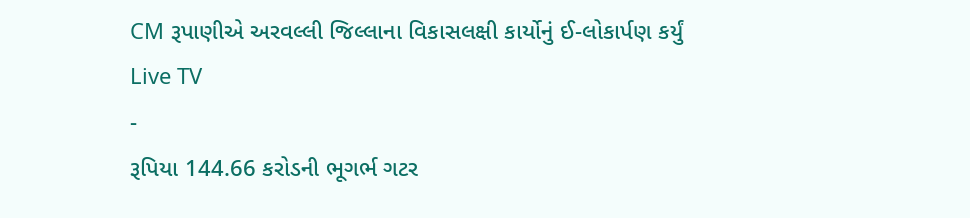CM રૂપાણીએ અરવલ્લી જિલ્લાના વિકાસલક્ષી કાર્યોનું ઈ-લોકાર્પણ કર્યું
Live TV
-
રૂપિયા 144.66 કરોડની ભૂગર્ભ ગટર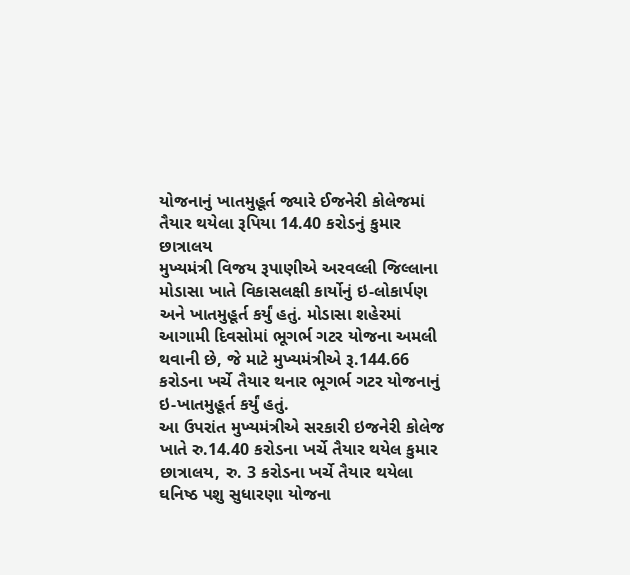યોજનાનું ખાતમુહૂર્ત જ્યારે ઈજનેરી કોલેજમાં તૈયાર થયેલા રૂપિયા 14.40 કરોડનું કુમાર છાત્રાલય
મુખ્યમંત્રી વિજય રૂપાણીએ અરવલ્લી જિલ્લાના મોડાસા ખાતે વિકાસલક્ષી કાર્યોનું ઇ-લોકાર્પણ અને ખાતમુહૂર્ત કર્યું હતું. મોડાસા શહેરમાં આગામી દિવસોમાં ભૂગર્ભ ગટર યોજના અમલી થવાની છે, જે માટે મુખ્યમંત્રીએ રૂ.144.66 કરોડના ખર્ચે તૈયાર થનાર ભૂગર્ભ ગટર યોજનાનું ઇ-ખાતમુહૂર્ત કર્યું હતું.
આ ઉપરાંત મુખ્યમંત્રીએ સરકારી ઇજનેરી કોલેજ ખાતે રુ.14.40 કરોડના ખર્ચે તૈયાર થયેલ કુમાર છાત્રાલય, રુ. 3 કરોડના ખર્ચે તૈયાર થયેલા ઘનિષ્ઠ પશુ સુધારણા યોજના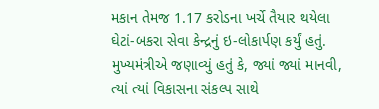મકાન તેમજ 1.17 કરોડના ખર્ચે તૈયાર થયેલા ઘેટાં-બકરા સેવા કેન્દ્રનું ઇ-લોકાર્પણ કર્યું હતું. મુખ્યમંત્રીએ જણાવ્યું હતું કે, જ્યાં જ્યાં માનવી, ત્યાં ત્યાં વિકાસના સંકલ્પ સાથે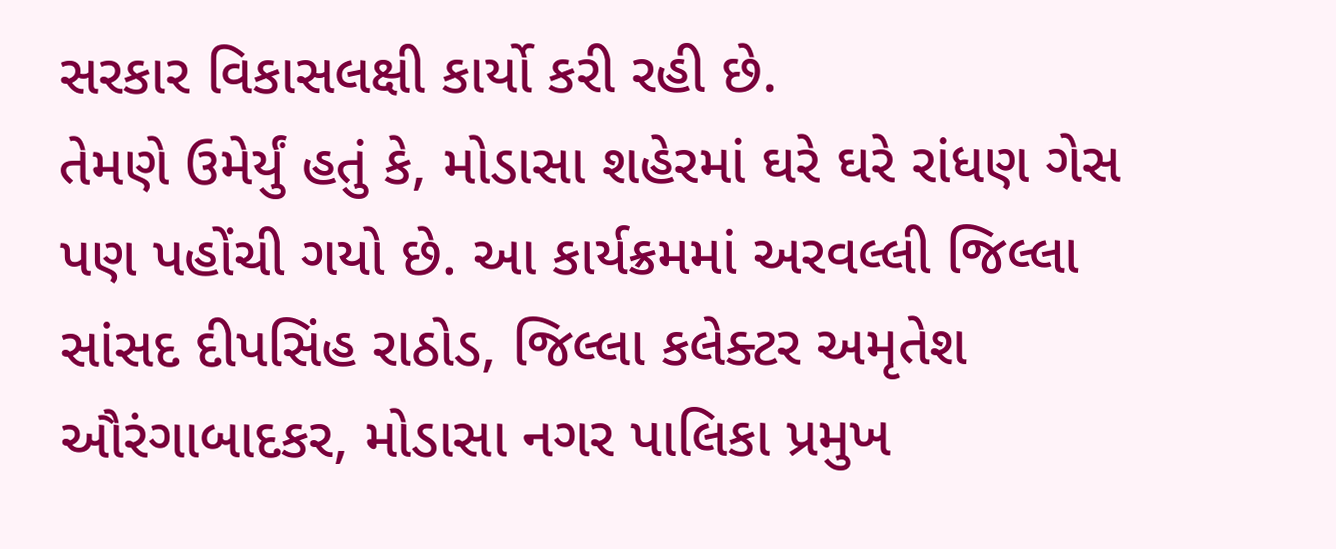સરકાર વિકાસલક્ષી કાર્યો કરી રહી છે.
તેમણે ઉમેર્યું હતું કે, મોડાસા શહેરમાં ઘરે ઘરે રાંધણ ગેસ પણ પહોંચી ગયો છે. આ કાર્યક્રમમાં અરવલ્લી જિલ્લા સાંસદ દીપસિંહ રાઠોડ, જિલ્લા કલેક્ટર અમૃતેશ ઔરંગાબાદકર, મોડાસા નગર પાલિકા પ્રમુખ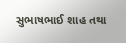સુભાષભાઈ શાહ તથા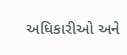અધિકારીઓ અને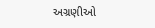અગ્રણીઓ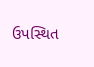ઉપસ્થિત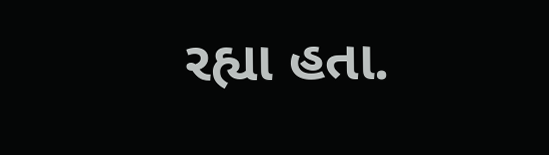રહ્યા હતા.